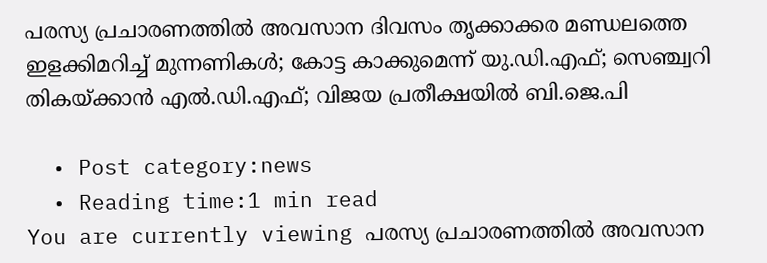പരസ്യ പ്രചാരണത്തിൽ അവസാന ദിവസം തൃക്കാക്കര മണ്ഡലത്തെ ഇളക്കിമറിച്ച് മുന്നണികൾ; കോട്ട കാക്കുമെന്ന് യു.ഡി.എഫ്; സെഞ്ച്വറി തികയ്ക്കാൻ എൽ.ഡി.എഫ്; വിജയ പ്രതീക്ഷയിൽ ബി.ജെ.പി

  • Post category:news
  • Reading time:1 min read
You are currently viewing പരസ്യ പ്രചാരണത്തിൽ അവസാന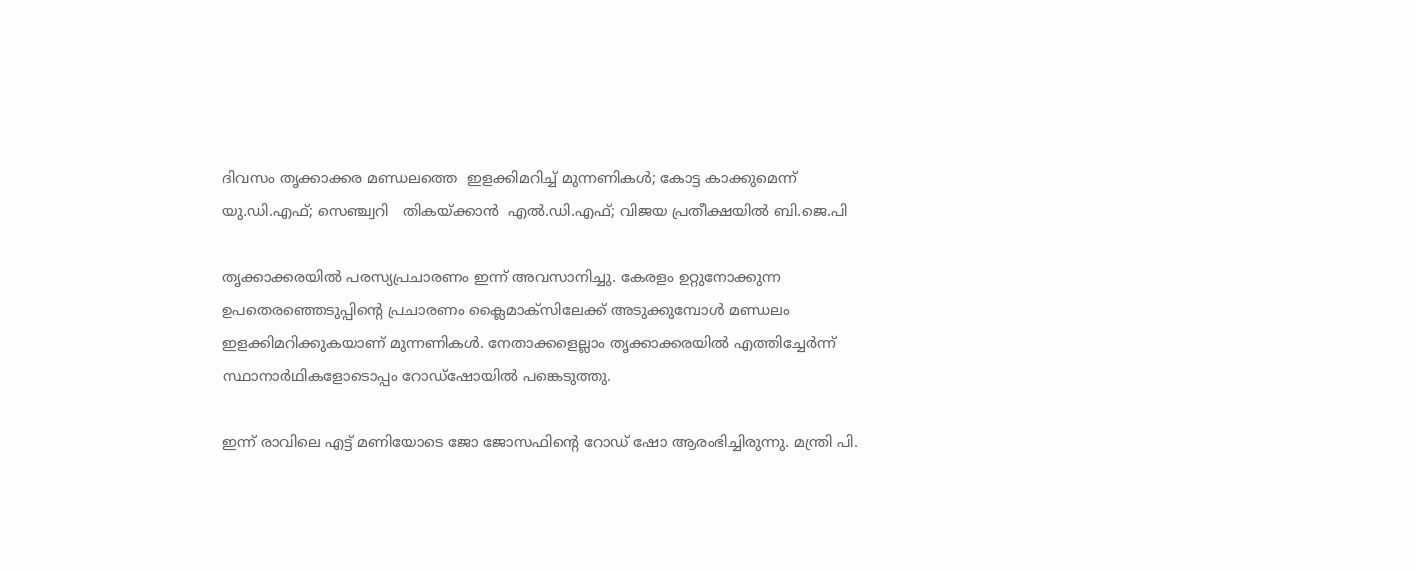ദിവസം തൃക്കാക്കര മണ്ഡലത്തെ  ഇളക്കിമറിച്ച് മുന്നണികൾ; കോട്ട കാക്കുമെന്ന് യു.ഡി.എഫ്; സെഞ്ച്വറി   തികയ്ക്കാൻ  എൽ.ഡി.എഫ്; വിജയ പ്രതീക്ഷയിൽ ബി.ജെ.പി

തൃക്കാക്കരയിൽ പരസ്യപ്രചാരണം ഇന്ന് അവസാനിച്ചു. കേരളം ഉറ്റുനോക്കുന്ന ഉപതെരഞ്ഞെടുപ്പിൻ്റെ പ്രചാരണം ക്ലൈമാക്സിലേക്ക് അടുക്കുമ്പോൾ മണ്ഡലം ഇളക്കിമറിക്കുകയാണ് മുന്നണികൾ. നേതാക്കളെല്ലാം തൃക്കാക്കരയിൽ എത്തിച്ചേർന്ന് സ്ഥാനാർഥികളോടൊപ്പം റോഡ്ഷോയിൽ പങ്കെടുത്തു.

ഇന്ന് രാവിലെ എട്ട് മണിയോടെ ജോ ജോസഫിൻ്റെ റോഡ് ഷോ ആരംഭിച്ചിരുന്നു. മന്ത്രി പി.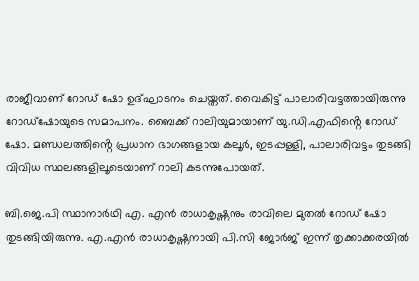രാജീവാണ് റോഡ് ഷോ ഉദ്ഘാടനം ചെയ്തത്. വൈകിട്ട് പാലാരിവട്ടത്തായിരുന്നു റോഡ്‌ഷോയുടെ സമാപനം. ബൈക്ക് റാലിയുമായാണ് യു.ഡി.എഫിൻ്റെ റോഡ് ഷോ. മണ്ഡലത്തിൻ്റെ പ്രധാന ഭാഗങ്ങളായ കലൂർ, ഇടപ്പള്ളി, പാലാരിവട്ടം തുടങ്ങി വിവിധ സ്ഥലങ്ങളിലൂടെയാണ് റാലി കടന്നുപോയത്.

ബി.ജെ.പി സ്ഥാനാർഥി എ. എൻ രാധാകൃഷ്ണനും രാവിലെ മുതൽ റോഡ് ഷോ തുടങ്ങിയിരുന്നു. എ.എൻ‌ രാധാകൃഷ്ണനായി പി.സി ജോർജ് ഇന്ന് തൃക്കാക്കരയിൽ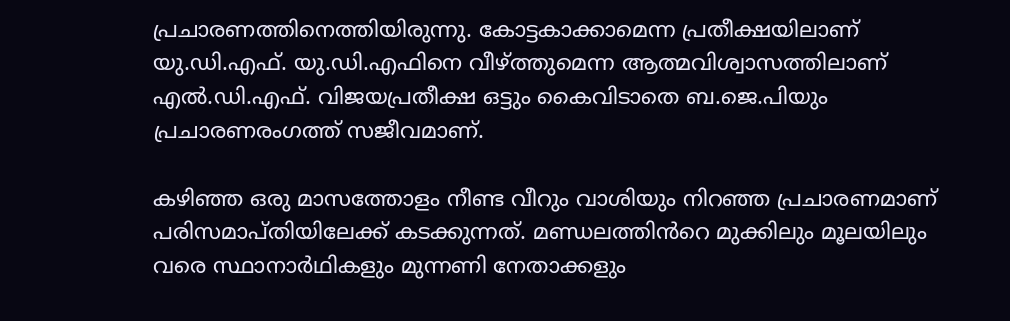പ്രചാരണത്തിനെത്തിയിരുന്നു. കോട്ടകാക്കാമെന്ന പ്രതീക്ഷയിലാണ് യു.ഡി.എഫ്. യു.ഡി.എഫിനെ വീഴ്ത്തുമെന്ന ആത്മവിശ്വാസത്തിലാണ് എൽ.ഡി.എഫ്. വിജയപ്രതീക്ഷ ഒട്ടും കൈവിടാതെ ബ.ജെ.പിയും പ്രചാരണരംഗത്ത് സജീവമാണ്.

കഴിഞ്ഞ ഒരു മാസത്തോളം നീണ്ട വീറും വാശിയും നിറഞ്ഞ പ്രചാരണമാണ് പരിസമാപ്തിയിലേക്ക് കടക്കുന്നത്. മണ്ഡലത്തിൻറെ മുക്കിലും മൂലയിലും വരെ സ്ഥാനാർഥികളും മുന്നണി നേതാക്കളും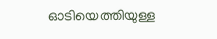ഓടിയെത്തിയുള്ള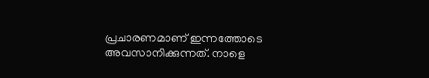പ്രചാരണമാണ് ഇന്നത്തോടെ അവസാനിക്കുന്നത്. നാളെ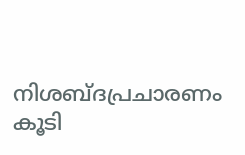നിശബ്ദപ്രചാരണം കൂടി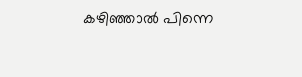കഴിഞ്ഞാൽ പിന്നെ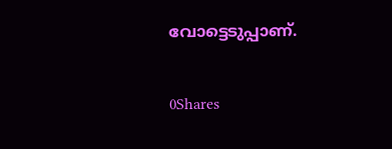വോട്ടെടുപ്പാണ്.

0Shares